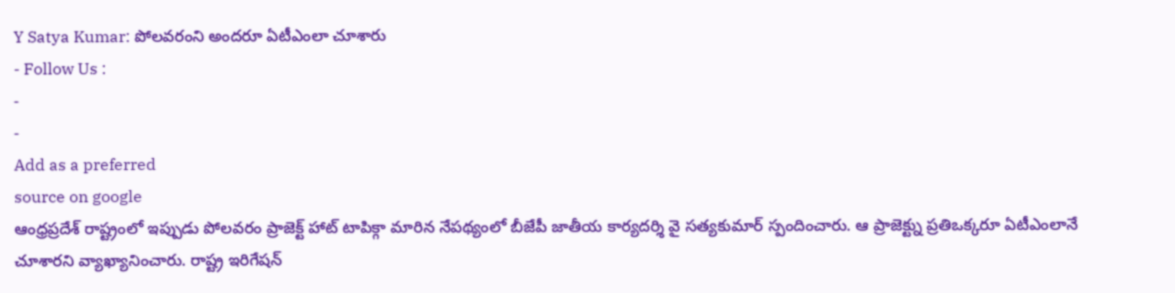Y Satya Kumar: పోలవరంని అందరూ ఏటీఎంలా చూశారు
- Follow Us :
-
-
Add as a preferred
source on google
ఆంధ్రప్రదేశ్ రాష్ట్రంలో ఇప్పుడు పోలవరం ప్రాజెక్ట్ హాట్ టాపిక్గా మారిన నేపథ్యంలో బీజేపీ జాతీయ కార్యదర్శి వై సత్యకుమార్ స్పందించారు. ఆ ప్రాజెక్ట్ను ప్రతిఒక్కరూ ఏటీఎంలానే చూశారని వ్యాఖ్యానించారు. రాష్ట్ర ఇరిగేషన్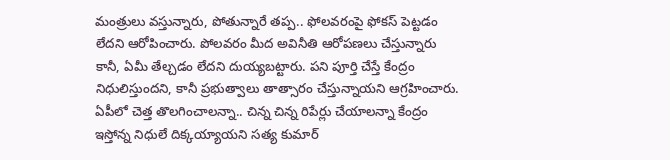మంత్రులు వస్తున్నారు, పోతున్నారే తప్ప.. ఫోలవరంపై ఫోకస్ పెట్టడం లేదని ఆరోపించారు. పోలవరం మీద అవినీతి ఆరోపణలు చేస్తున్నారు కానీ, ఏమీ తేల్చడం లేదని దుయ్యబట్టారు. పని పూర్తి చేస్తే కేంద్రం నిధులిస్తుందని, కానీ ప్రభుత్వాలు తాత్సారం చేస్తున్నాయని ఆగ్రహించారు.
ఏపీలో చెత్త తొలగించాలన్నా.. చిన్న చిన్న రిపేర్లు చేయాలన్నా కేంద్రం ఇస్తోన్న నిధులే దిక్కయ్యాయని సత్య కుమార్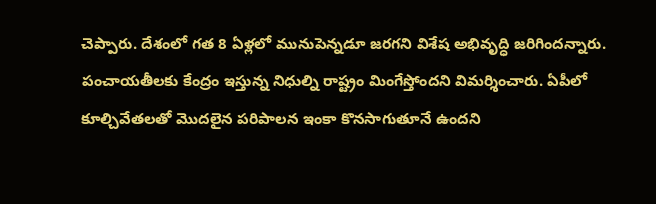చెప్పారు. దేశంలో గత 8 ఏళ్లలో మునుపెన్నడూ జరగని విశేష అభివృద్ధి జరిగిందన్నారు. పంచాయతీలకు కేంద్రం ఇస్తున్న నిధుల్ని రాష్ట్రం మింగేస్తోందని విమర్శించారు. ఏపీలో కూల్చివేతలతో మొదలైన పరిపాలన ఇంకా కొనసాగుతూనే ఉందని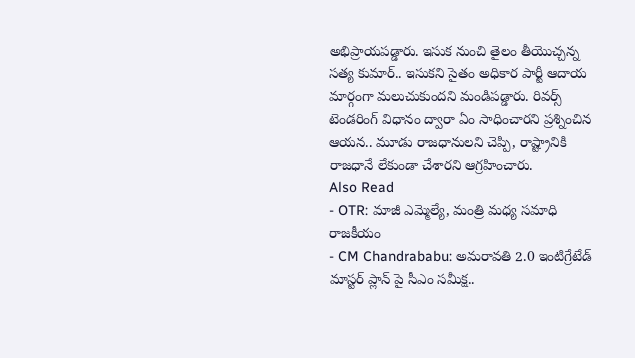అభిప్రాయపడ్డారు. ఇసుక నుంచి తైలం తీయొచ్చన్న సత్య కుమార్.. ఇసుకని సైతం అధికార పార్టీ ఆదాయ మార్గంగా మలుచుకుందని మండిపడ్డారు. రివర్స్ టెండరింగ్ విధానం ద్వారా ఏం సాధించారని ప్రశ్నించిన ఆయన.. మూడు రాజధానులని చెప్పి, రాష్ట్రానికి రాజధానే లేకుండా చేశారని ఆగ్రహించారు.
Also Read
- OTR: మాజీ ఎమ్మెల్యే, మంత్రి మధ్య సమాధి రాజకీయం
- CM Chandrababu: అమరావతి 2.0 ఇంటిగ్రేటేడ్ మాస్టర్ ప్లాన్ పై సీఎం సమీక్ష..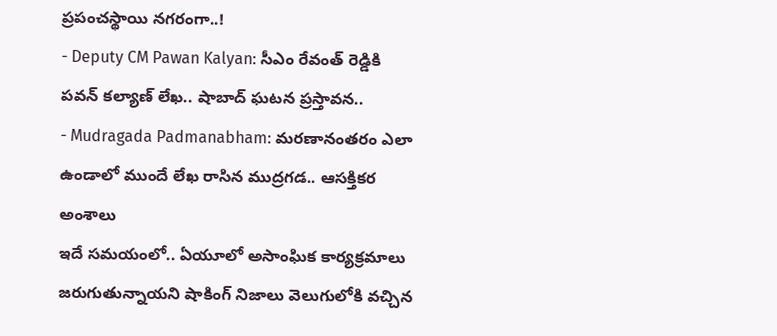ప్రపంచస్థాయి నగరంగా..!
- Deputy CM Pawan Kalyan: సీఎం రేవంత్ రెడ్డికి పవన్ కల్యాణ్ లేఖ.. షాబాద్ ఘటన ప్రస్తావన..
- Mudragada Padmanabham: మరణానంతరం ఎలా ఉండాలో ముందే లేఖ రాసిన ముద్రగడ.. ఆసక్తికర అంశాలు
ఇదే సమయంలో.. ఏయూలో అసాంఘిక కార్యక్రమాలు జరుగుతున్నాయని షాకింగ్ నిజాలు వెలుగులోకి వచ్చిన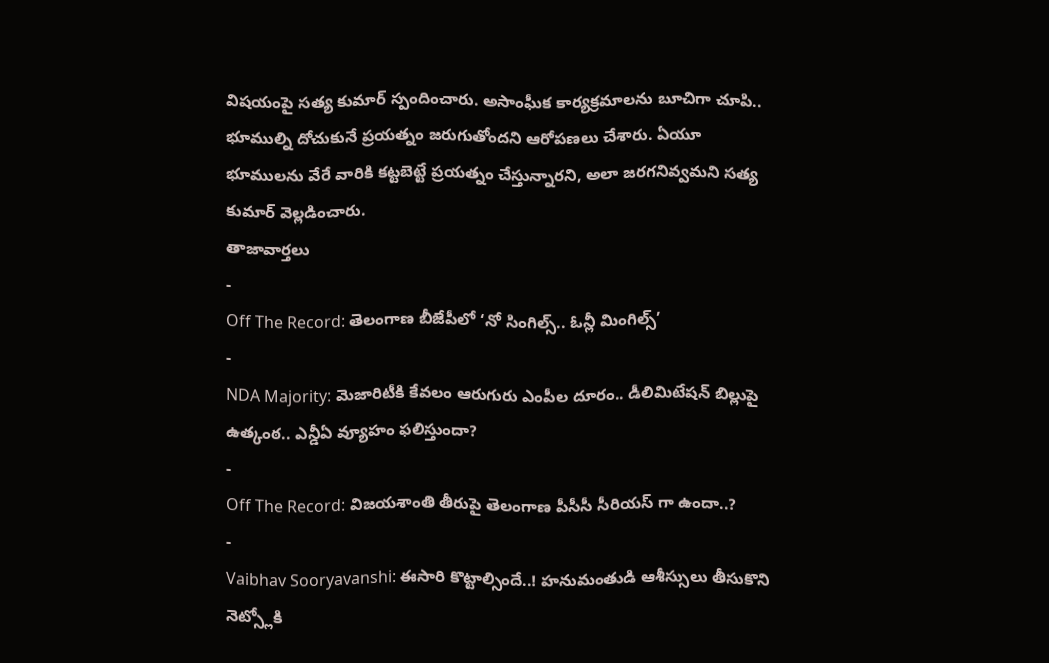విషయంపై సత్య కుమార్ స్పందించారు. అసాంఘీక కార్యక్రమాలను బూచిగా చూపి.. భూముల్ని దోచుకునే ప్రయత్నం జరుగుతోందని ఆరోపణలు చేశారు. ఏయూ భూములను వేరే వారికి కట్టబెట్టే ప్రయత్నం చేస్తున్నారని, అలా జరగనివ్వమని సత్య కుమార్ వెల్లడించారు.
తాజావార్తలు
-
Off The Record: తెలంగాణ బీజేపీలో ‘నో సింగిల్స్.. ఓన్లీ మింగిల్స్’
-
NDA Majority: మెజారిటీకి కేవలం ఆరుగురు ఎంపీల దూరం.. డీలిమిటేషన్ బిల్లుపై ఉత్కంఠ.. ఎన్డీఏ వ్యూహం ఫలిస్తుందా?
-
Off The Record: విజయశాంతి తీరుపై తెలంగాణ పీసీసీ సీరియస్ గా ఉందా..?
-
Vaibhav Sooryavanshi: ఈసారి కొట్టాల్సిందే..! హనుమంతుడి ఆశీస్సులు తీసుకొని నెట్స్లోకి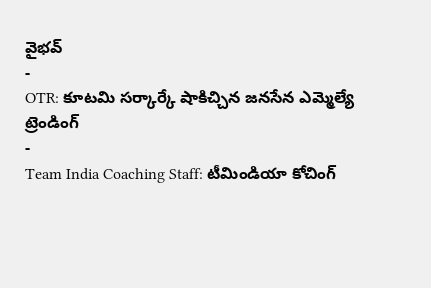వైభవ్
-
OTR: కూటమి సర్కార్కే షాకిచ్చిన జనసేన ఎమ్మెల్యే
ట్రెండింగ్
-
Team India Coaching Staff: టీమిండియా కోచింగ్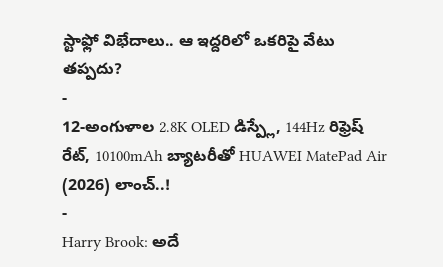స్టాఫ్లో విభేదాలు.. ఆ ఇద్దరిలో ఒకరిపై వేటు తప్పదు?
-
12-అంగుళాల 2.8K OLED డిస్ప్లే, 144Hz రిఫ్రెష్ రేట్, 10100mAh బ్యాటరీతో HUAWEI MatePad Air (2026) లాంచ్..!
-
Harry Brook: అదే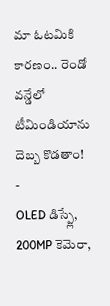మా ఓటమికి కారణం.. రెండో వన్డేలో టీమిండియాను దెబ్బ కొడతాం!
-
OLED డిస్ప్లే, 200MP కెమెరా,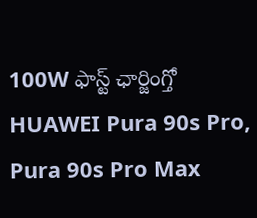100W ఫాస్ట్ ఛార్జింగ్తో HUAWEI Pura 90s Pro, Pura 90s Pro Max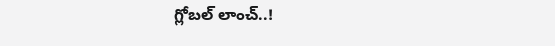గ్లోబల్ లాంచ్..!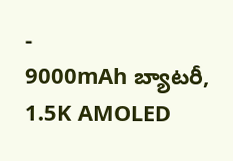-
9000mAh బ్యాటరీ, 1.5K AMOLED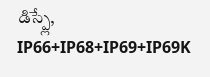డిస్ప్లే, IP66+IP68+IP69+IP69K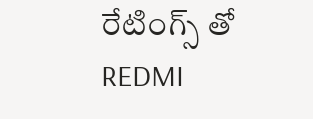రేటింగ్స్ తో REDMI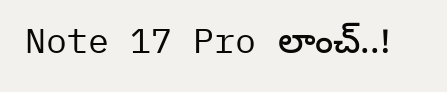Note 17 Pro లాంచ్..!